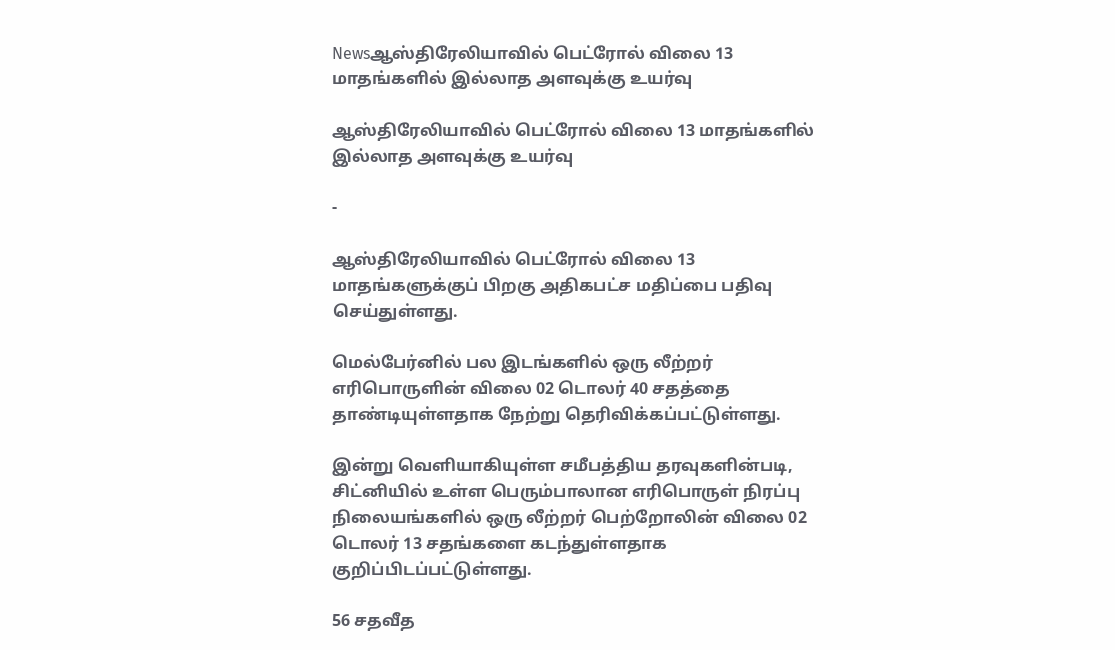Newsஆஸ்திரேலியாவில் பெட்ரோல் விலை 13 மாதங்களில் இல்லாத அளவுக்கு உயர்வு

ஆஸ்திரேலியாவில் பெட்ரோல் விலை 13 மாதங்களில் இல்லாத அளவுக்கு உயர்வு

-

ஆஸ்திரேலியாவில் பெட்ரோல் விலை 13 மாதங்களுக்குப் பிறகு அதிகபட்ச மதிப்பை பதிவு செய்துள்ளது.

மெல்பேர்னில் பல இடங்களில் ஒரு லீற்றர் எரிபொருளின் விலை 02 டொலர் 40 சதத்தை தாண்டியுள்ளதாக நேற்று தெரிவிக்கப்பட்டுள்ளது.

இன்று வெளியாகியுள்ள சமீபத்திய தரவுகளின்படி, சிட்னியில் உள்ள பெரும்பாலான எரிபொருள் நிரப்பு நிலையங்களில் ஒரு லீற்றர் பெற்றோலின் விலை 02 டொலர் 13 சதங்களை கடந்துள்ளதாக குறிப்பிடப்பட்டுள்ளது.

56 சதவீத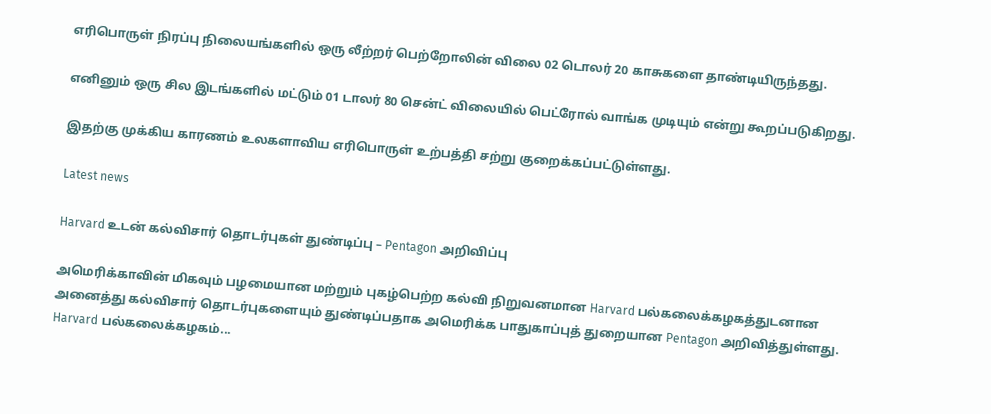எரிபொருள் நிரப்பு நிலையங்களில் ஒரு லீற்றர் பெற்றோலின் விலை 02 டொலர் 20 காசுகளை தாண்டியிருந்தது.

எனினும் ஒரு சில இடங்களில் மட்டும் 01 டாலர் 80 சென்ட் விலையில் பெட்ரோல் வாங்க முடியும் என்று கூறப்படுகிறது.

இதற்கு முக்கிய காரணம் உலகளாவிய எரிபொருள் உற்பத்தி சற்று குறைக்கப்பட்டுள்ளது.

Latest news

Harvard உடன் கல்விசார் தொடர்புகள் துண்டிப்பு – Pentagon அறிவிப்பு

அமெரிக்காவின் மிகவும் பழமையான மற்றும் புகழ்பெற்ற கல்வி நிறுவனமான Harvard பல்கலைக்கழகத்துடனான அனைத்து கல்விசார் தொடர்புகளையும் துண்டிப்பதாக அமெரிக்க பாதுகாப்புத் துறையான Pentagon அறிவித்துள்ளது. Harvard பல்கலைக்கழகம்...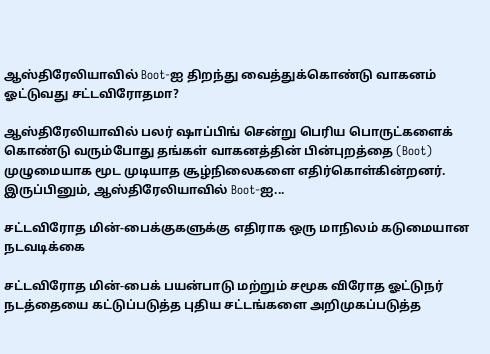ஆஸ்திரேலியாவில் Boot-ஐ திறந்து வைத்துக்கொண்டு வாகனம் ஓட்டுவது சட்டவிரோதமா?

ஆஸ்திரேலியாவில் பலர் ஷாப்பிங் சென்று பெரிய பொருட்களைக் கொண்டு வரும்போது தங்கள் வாகனத்தின் பின்புறத்தை (Boot) முழுமையாக மூட முடியாத சூழ்நிலைகளை எதிர்கொள்கின்றனர். இருப்பினும், ஆஸ்திரேலியாவில் Boot-ஐ...

சட்டவிரோத மின்-பைக்குகளுக்கு எதிராக ஒரு மாநிலம் கடுமையான நடவடிக்கை

சட்டவிரோத மின்-பைக் பயன்பாடு மற்றும் சமூக விரோத ஓட்டுநர் நடத்தையை கட்டுப்படுத்த புதிய சட்டங்களை அறிமுகப்படுத்த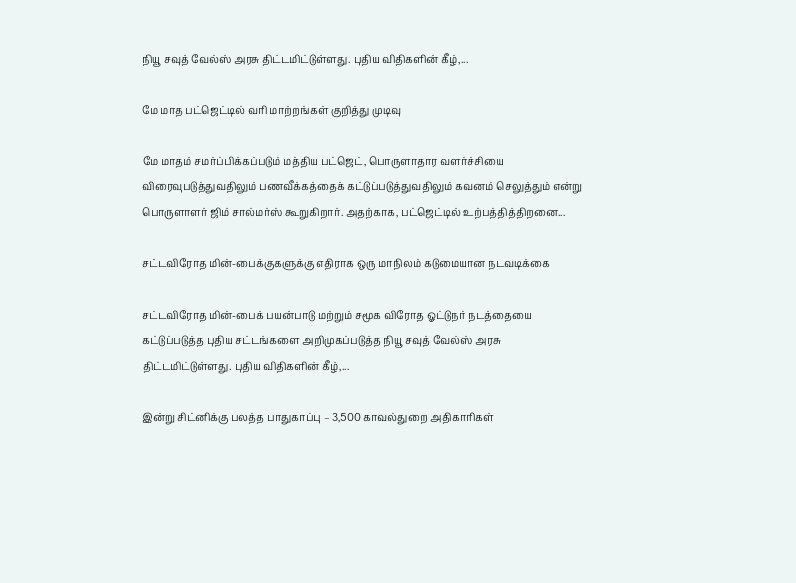நியூ சவுத் வேல்ஸ் அரசு திட்டமிட்டுள்ளது. புதிய விதிகளின் கீழ்,...

மே மாத பட்ஜெட்டில் வரி மாற்றங்கள் குறித்து முடிவு

மே மாதம் சமர்ப்பிக்கப்படும் மத்திய பட்ஜெட், பொருளாதார வளர்ச்சியை விரைவுபடுத்துவதிலும் பணவீக்கத்தைக் கட்டுப்படுத்துவதிலும் கவனம் செலுத்தும் என்று பொருளாளர் ஜிம் சால்மர்ஸ் கூறுகிறார். அதற்காக, பட்ஜெட்டில் உற்பத்தித்திறனை...

சட்டவிரோத மின்-பைக்குகளுக்கு எதிராக ஒரு மாநிலம் கடுமையான நடவடிக்கை

சட்டவிரோத மின்-பைக் பயன்பாடு மற்றும் சமூக விரோத ஓட்டுநர் நடத்தையை கட்டுப்படுத்த புதிய சட்டங்களை அறிமுகப்படுத்த நியூ சவுத் வேல்ஸ் அரசு திட்டமிட்டுள்ளது. புதிய விதிகளின் கீழ்,...

இன்று சிட்னிக்கு பலத்த பாதுகாப்பு – 3,500 காவல்துறை அதிகாரிகள்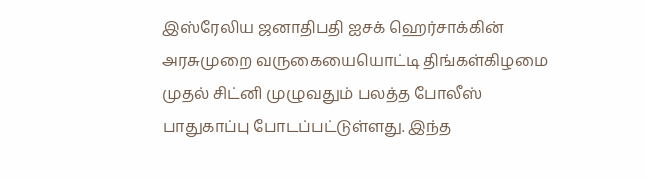இஸ்ரேலிய ஜனாதிபதி ஐசக் ஹெர்சாக்கின் அரசுமுறை வருகையையொட்டி திங்கள்கிழமை முதல் சிட்னி முழுவதும் பலத்த போலீஸ் பாதுகாப்பு போடப்பட்டுள்ளது. இந்த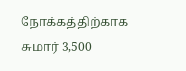நோக்கத்திற்காக சுமார் 3,500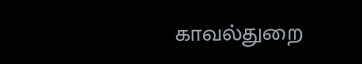காவல்துறை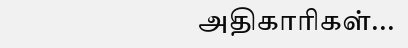அதிகாரிகள்...